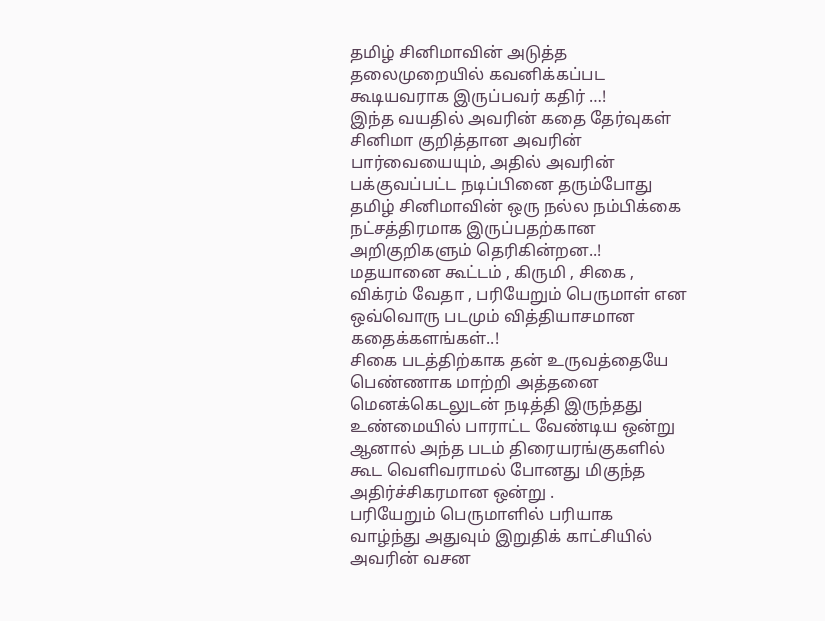தமிழ் சினிமாவின் அடுத்த தலைமுறையில் கவனிக்கப்பட கூடியவராக இருப்பவர் கதிர் …!
இந்த வயதில் அவரின் கதை தேர்வுகள் சினிமா குறித்தான அவரின் பார்வையையும், அதில் அவரின் பக்குவப்பட்ட நடிப்பினை தரும்போது தமிழ் சினிமாவின் ஒரு நல்ல நம்பிக்கை நட்சத்திரமாக இருப்பதற்கான அறிகுறிகளும் தெரிகின்றன..!
மதயானை கூட்டம் , கிருமி , சிகை , விக்ரம் வேதா , பரியேறும் பெருமாள் என ஒவ்வொரு படமும் வித்தியாசமான கதைக்களங்கள்..!
சிகை படத்திற்காக தன் உருவத்தையே பெண்ணாக மாற்றி அத்தனை மெனக்கெடலுடன் நடித்தி இருந்தது உண்மையில் பாராட்ட வேண்டிய ஒன்று ஆனால் அந்த படம் திரையரங்குகளில் கூட வெளிவராமல் போனது மிகுந்த அதிர்ச்சிகரமான ஒன்று .
பரியேறும் பெருமாளில் பரியாக வாழ்ந்து அதுவும் இறுதிக் காட்சியில் அவரின் வசன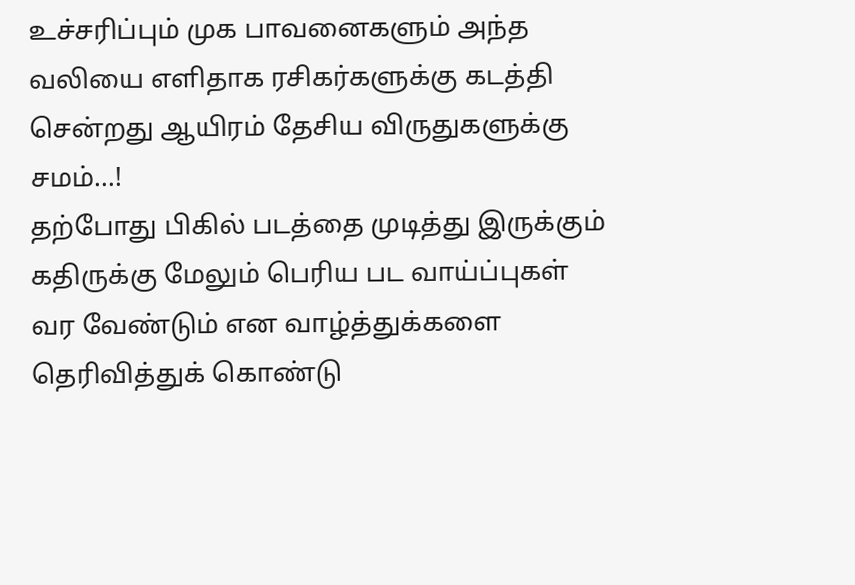உச்சரிப்பும் முக பாவனைகளும் அந்த வலியை எளிதாக ரசிகர்களுக்கு கடத்தி சென்றது ஆயிரம் தேசிய விருதுகளுக்கு சமம்…!
தற்போது பிகில் படத்தை முடித்து இருக்கும் கதிருக்கு மேலும் பெரிய பட வாய்ப்புகள் வர வேண்டும் என வாழ்த்துக்களை தெரிவித்துக் கொண்டு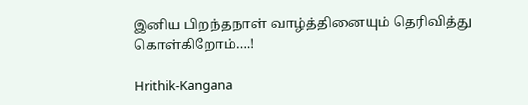இனிய பிறந்தநாள் வாழ்த்தினையும் தெரிவித்து கொள்கிறோம்….!

Hrithik-Kangana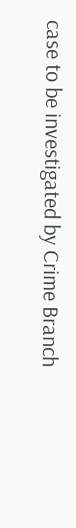case to be investigated by Crime Branch